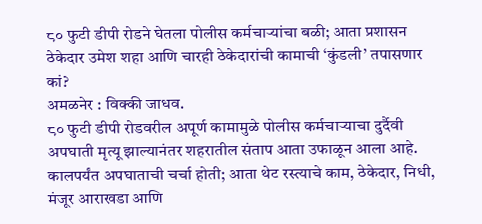८० फुटी डीपी रोडने घेतला पोलीस कर्मचाऱ्यांचा बळी; आता प्रशासन ठेकेदार उमेश शहा आणि चारही ठेकेदारांची कामाची ‘कुंडली’ तपासणार कां?
अमळनेर : विक्की जाधव.
८० फुटी डीपी रोडवरील अपूर्ण कामामुळे पोलीस कर्मचाऱ्याचा दुर्दैवी अपघाती मृत्यू झाल्यानंतर शहरातील संताप आता उफाळून आला आहे. कालपर्यंत अपघाताची चर्चा होती; आता थेट रस्त्याचे काम, ठेकेदार, निधी, मंजूर आराखडा आणि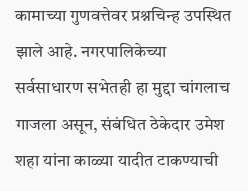कामाच्या गुणवत्तेवर प्रश्नचिन्ह उपस्थित झाले आहे. नगरपालिकेच्या सर्वसाधारण सभेतही हा मुद्दा चांगलाच गाजला असून, संबंधित ठेकेदार उमेश शहा यांना काळ्या यादीत टाकण्याची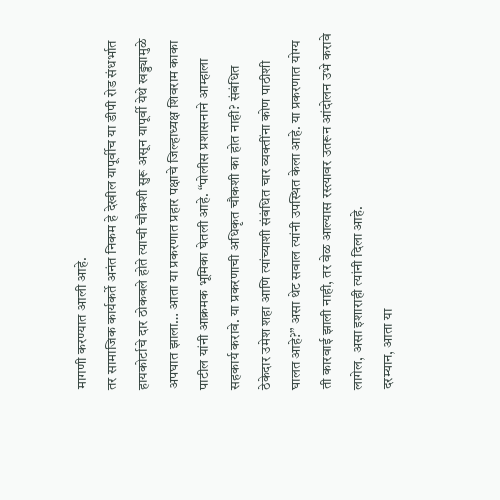मागणी करण्यात आली आहे.
तर सामाजिक कार्यकर्ते अनंत निकम हे देखील यापूर्वीच या डीपी रोड संधर्भात हायकोर्टाचे दार ठोकवले होते त्याची चौकशी सुरू असून यापूर्वी येथे खड्ड्यामुळे अपघात झाला… आता या प्रकरणात प्रहार पक्षाचे जिल्हाध्यक्ष शिवराम काका पाटील यांनी आक्रमक भूमिका घेतली आहे. “पोलीस प्रशासनाने आम्हाला सहकार्य करावे. या प्रकरणाची अधिकृत चौकशी का होत नाही? संबंधित ठेकेदार उमेश शहा आणि त्यांच्याशी संबंधित चार व्यक्तींना कोण पाठीशी घालत आहे?” असा थेट सवाल त्यांनी उपस्थित केला आहे. या प्रकरणात योग्य ती कारवाई झाली नाही, तर वेळ आल्यास रस्त्यावर उतरून आंदोलन उभे करावे लागेल, असा इशाराही त्यांनी दिला आहे.
दरम्यान, आता या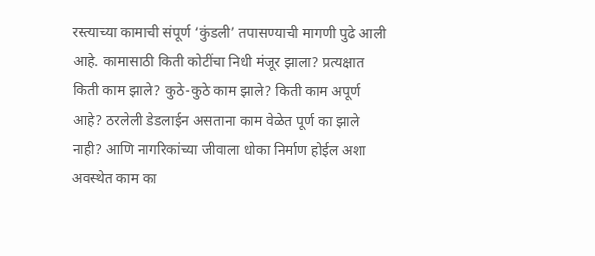रस्त्याच्या कामाची संपूर्ण ‘कुंडली’ तपासण्याची मागणी पुढे आली आहे. कामासाठी किती कोटींचा निधी मंजूर झाला? प्रत्यक्षात किती काम झाले? कुठे-कुठे काम झाले? किती काम अपूर्ण आहे? ठरलेली डेडलाईन असताना काम वेळेत पूर्ण का झाले नाही? आणि नागरिकांच्या जीवाला धोका निर्माण होईल अशा अवस्थेत काम का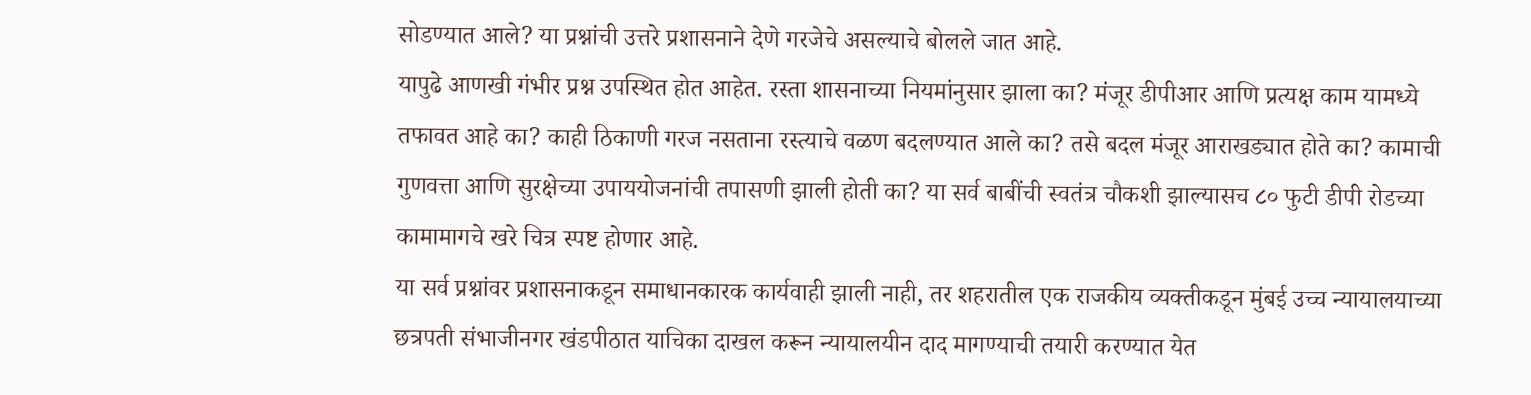सोडण्यात आले? या प्रश्नांची उत्तरे प्रशासनाने देणे गरजेचे असल्याचे बोलले जात आहे.
यापुढे आणखी गंभीर प्रश्न उपस्थित होत आहेत. रस्ता शासनाच्या नियमांनुसार झाला का? मंजूर डीपीआर आणि प्रत्यक्ष काम यामध्ये तफावत आहे का? काही ठिकाणी गरज नसताना रस्त्याचे वळण बदलण्यात आले का? तसे बदल मंजूर आराखड्यात होते का? कामाची गुणवत्ता आणि सुरक्षेच्या उपाययोजनांची तपासणी झाली होती का? या सर्व बाबींची स्वतंत्र चौकशी झाल्यासच ८० फुटी डीपी रोडच्या कामामागचे खरे चित्र स्पष्ट होणार आहे.
या सर्व प्रश्नांवर प्रशासनाकडून समाधानकारक कार्यवाही झाली नाही, तर शहरातील एक राजकीय व्यक्तीकडून मुंबई उच्च न्यायालयाच्या छत्रपती संभाजीनगर खंडपीठात याचिका दाखल करून न्यायालयीन दाद मागण्याची तयारी करण्यात येत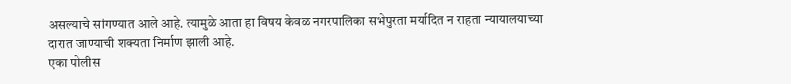असल्याचे सांगण्यात आले आहे. त्यामुळे आता हा विषय केवळ नगरपालिका सभेपुरता मर्यादित न राहता न्यायालयाच्या दारात जाण्याची शक्यता निर्माण झाली आहे.
एका पोलीस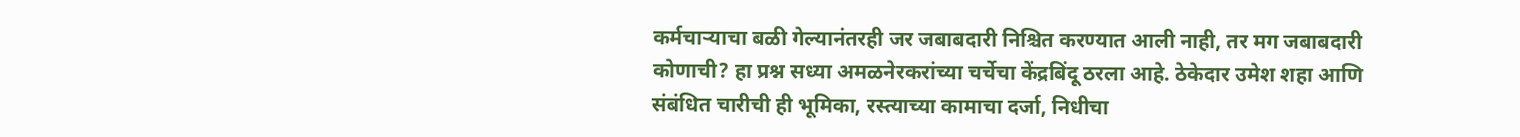कर्मचाऱ्याचा बळी गेल्यानंतरही जर जबाबदारी निश्चित करण्यात आली नाही, तर मग जबाबदारी कोणाची? हा प्रश्न सध्या अमळनेरकरांच्या चर्चेचा केंद्रबिंदू ठरला आहे. ठेकेदार उमेश शहा आणि संबंधित चारीची ही भूमिका, रस्त्याच्या कामाचा दर्जा, निधीचा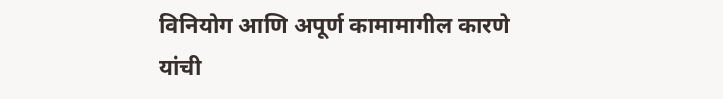विनियोग आणि अपूर्ण कामामागील कारणे यांची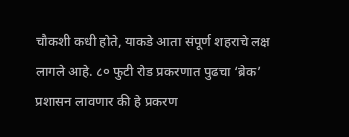चौकशी कधी होते, याकडे आता संपूर्ण शहराचे लक्ष लागले आहे. ८० फुटी रोड प्रकरणात पुढचा ‘ब्रेक’ प्रशासन लावणार की हे प्रकरण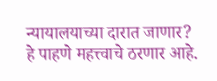न्यायालयाच्या दारात जाणार? हे पाहणे महत्त्वाचे ठरणार आहे.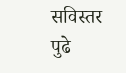सविस्तर पुढे